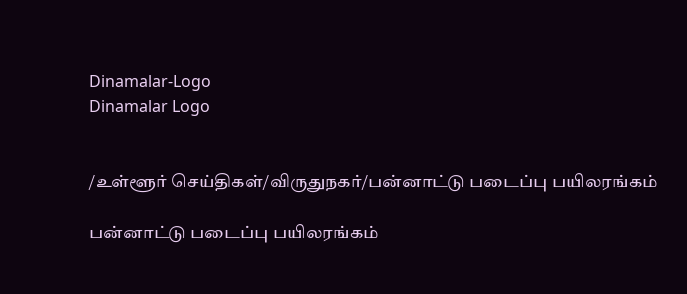Dinamalar-Logo
Dinamalar Logo


/உள்ளூர் செய்திகள்/விருதுநகர்/பன்னாட்டு படைப்பு பயிலரங்கம்

பன்னாட்டு படைப்பு பயிலரங்கம்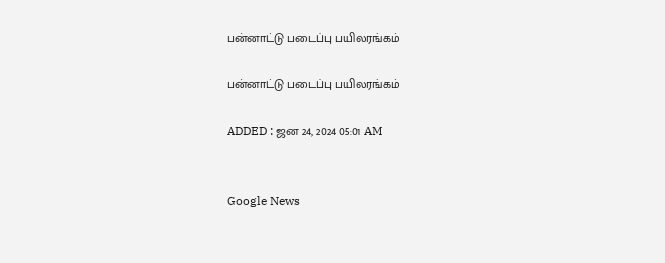பன்னாட்டு படைப்பு பயிலரங்கம்

பன்னாட்டு படைப்பு பயிலரங்கம்

ADDED : ஜன 24, 2024 05:01 AM


Google News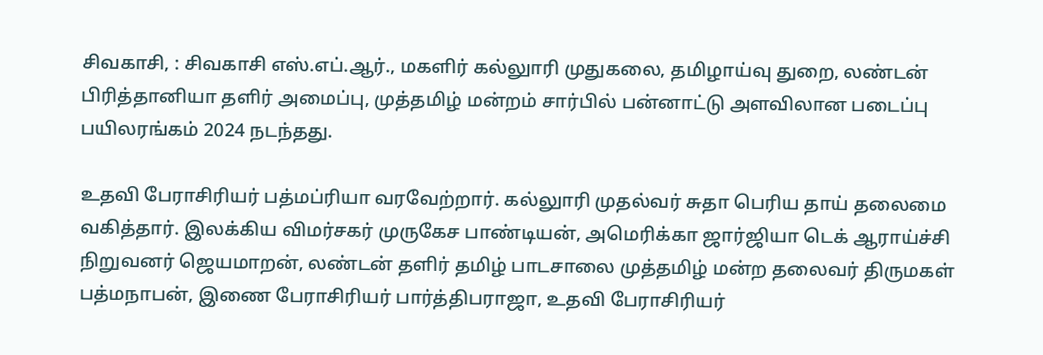சிவகாசி, : சிவகாசி எஸ்.எப்.ஆர்., மகளிர் கல்லுாரி முதுகலை, தமிழாய்வு துறை, லண்டன் பிரித்தானியா தளிர் அமைப்பு, முத்தமிழ் மன்றம் சார்பில் பன்னாட்டு அளவிலான படைப்பு பயிலரங்கம் 2024 நடந்தது.

உதவி பேராசிரியர் பத்மப்ரியா வரவேற்றார். கல்லுாரி முதல்வர் சுதா பெரிய தாய் தலைமை வகித்தார். இலக்கிய விமர்சகர் முருகேச பாண்டியன், அமெரிக்கா ஜார்ஜியா டெக் ஆராய்ச்சி நிறுவனர் ஜெயமாறன், லண்டன் தளிர் தமிழ் பாடசாலை முத்தமிழ் மன்ற தலைவர் திருமகள் பத்மநாபன், இணை பேராசிரியர் பார்த்திபராஜா, உதவி பேராசிரியர்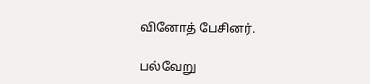வினோத் பேசினர்.

பல்வேறு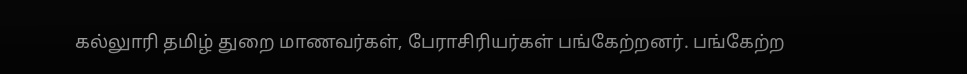கல்லுாரி தமிழ் துறை மாணவர்கள், பேராசிரியர்கள் பங்கேற்றனர். பங்கேற்ற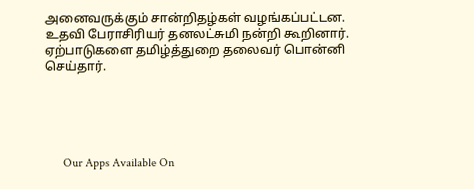அனைவருக்கும் சான்றிதழ்கள் வழங்கப்பட்டன. உதவி பேராசிரியர் தனலட்சுமி நன்றி கூறினார். ஏற்பாடுகளை தமிழ்த்துறை தலைவர் பொன்னி செய்தார்.





      Our Apps Available On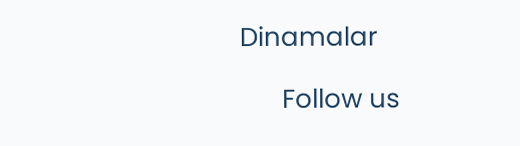Dinamalar

      Follow us